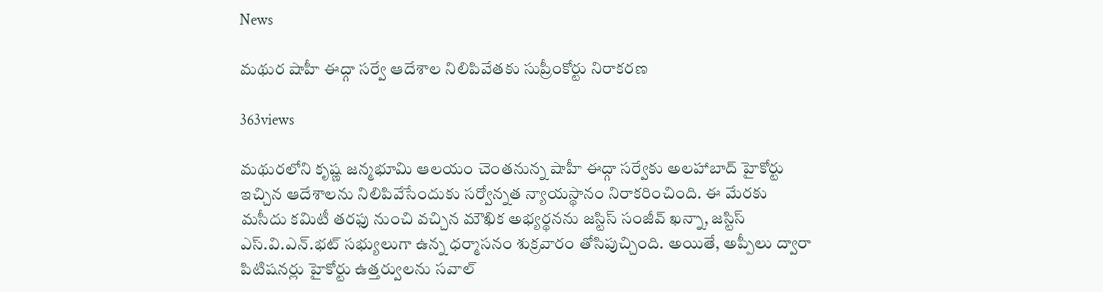News

మథుర షాహీ ఈద్గా సర్వే ఆదేశాల నిలిపివేతకు సుప్రీంకోర్టు నిరాకరణ

363views

మథురలోని కృష్ణ జన్మభూమి ఆలయం చెంతనున్న షాహీ ఈద్గా సర్వేకు అలహాబాద్‌ హైకోర్టు ఇచ్చిన ఆదేశాలను నిలిపివేసేందుకు సర్వోన్నత న్యాయస్థానం నిరాకరించింది. ఈ మేరకు మసీదు కమిటీ తరఫు నుంచి వచ్చిన మౌఖిక అభ్యర్థనను జస్టిస్‌ సంజీవ్‌ ఖన్నా, జస్టిస్‌ ఎస్‌.వి.ఎన్‌.భట్‌ సభ్యులుగా ఉన్న ధర్మాసనం శుక్రవారం తోసిపుచ్చింది. అయితే, అప్పీలు ద్వారా పిటిషనర్లు హైకోర్టు ఉత్తర్వులను సవాల్‌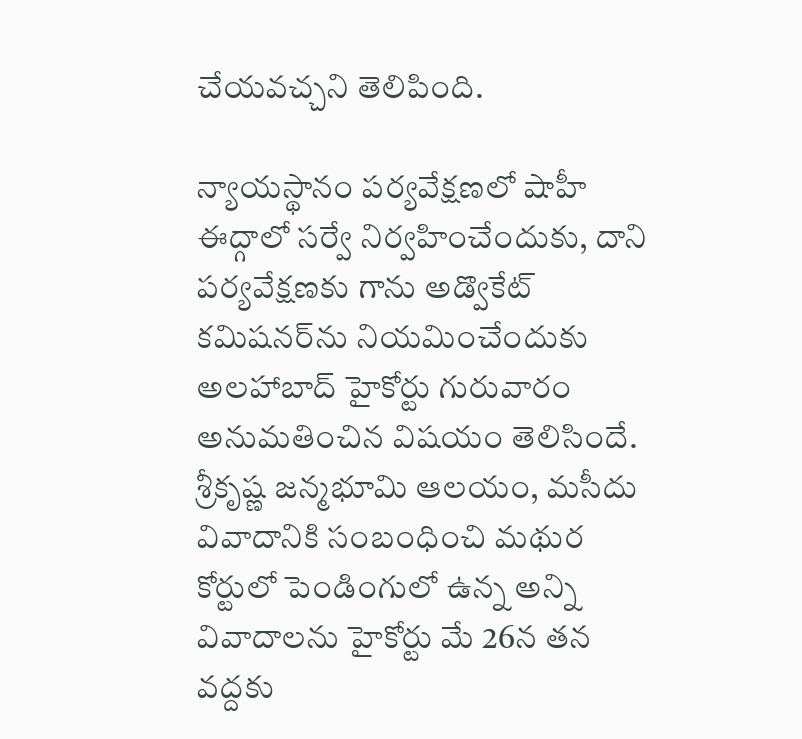చేయవచ్చని తెలిపింది.

న్యాయస్థానం పర్యవేక్షణలో షాహీ ఈద్గాలో సర్వే నిర్వహించేందుకు, దాని పర్యవేక్షణకు గాను అడ్వొకేట్‌ కమిషనర్‌ను నియమించేందుకు అలహాబాద్‌ హైకోర్టు గురువారం అనుమతించిన విషయం తెలిసిందే. శ్రీకృష్ణ జన్మభూమి ఆలయం, మసీదు వివాదానికి సంబంధించి మథుర కోర్టులో పెండింగులో ఉన్న అన్ని వివాదాలను హైకోర్టు మే 26న తన వద్దకు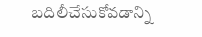బదిలీచేసుకోవడాన్ని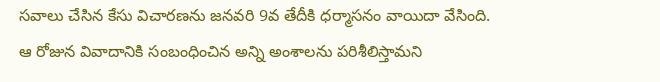సవాలు చేసిన కేసు విచారణను జనవరి 9వ తేదీకి ధర్మాసనం వాయిదా వేసింది. ఆ రోజున వివాదానికి సంబంధించిన అన్ని అంశాలను పరిశీలిస్తామని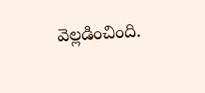వెల్లడించింది.